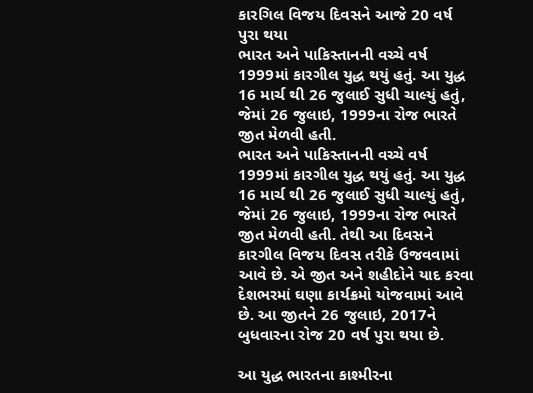કારગિલ વિજય દિવસને આજે 20 વર્ષ પુરા થયા
ભારત અને પાકિસ્તાનની વચ્ચે વર્ષ 1999માં કારગીલ યુદ્ધ થયું હતું. આ યુદ્ધ 16 માર્ચ થી 26 જુલાઈ સુધી ચાલ્યું હતું, જેમાં 26 જુલાઇ, 1999ના રોજ ભારતે જીત મેળવી હતી.
ભારત અને પાકિસ્તાનની વચ્ચે વર્ષ 1999માં કારગીલ યુદ્ધ થયું હતું. આ યુદ્ધ 16 માર્ચ થી 26 જુલાઈ સુધી ચાલ્યું હતું, જેમાં 26 જુલાઇ, 1999ના રોજ ભારતે જીત મેળવી હતી. તેથી આ દિવસને કારગીલ વિજય દિવસ તરીકે ઉજવવામાં આવે છે. એ જીત અને શહીદોને યાદ કરવા દેશભરમાં ઘણા કાર્યક્રમો યોજવામાં આવે છે. આ જીતને 26 જુલાઇ, 2017ને બુધવારના રોજ 20 વર્ષ પુરા થયા છે.

આ યુદ્ધ ભારતના કાશ્મીરના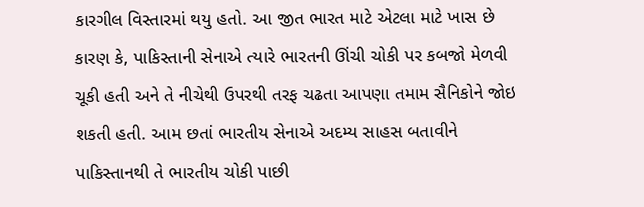કારગીલ વિસ્તારમાં થયુ હતો. આ જીત ભારત માટે એટલા માટે ખાસ છે કારણ કે, પાકિસ્તાની સેનાએ ત્યારે ભારતની ઊંચી ચોકી પર કબજો મેળવી ચૂકી હતી અને તે નીચેથી ઉપરથી તરફ ચઢતા આપણા તમામ સૈનિકોને જોઇ શકતી હતી. આમ છતાં ભારતીય સેનાએ અદમ્ય સાહસ બતાવીને પાકિસ્તાનથી તે ભારતીય ચોકી પાછી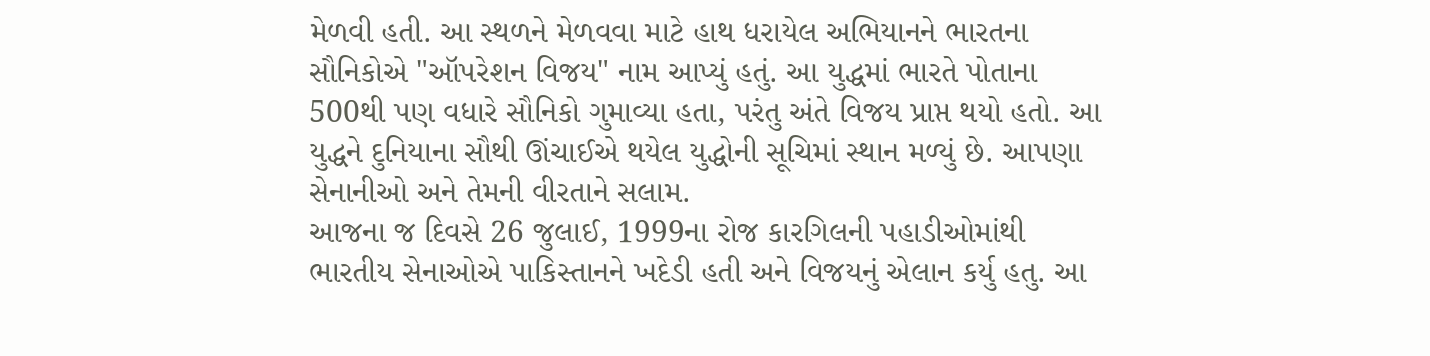મેળવી હતી. આ સ્થળને મેળવવા માટે હાથ ધરાયેલ અભિયાનને ભારતના સૌનિકોએ "ઑપરેશન વિજય" નામ આપ્યું હતું. આ યુદ્ધમાં ભારતે પોતાના 500થી પણ વધારે સૌનિકો ગુમાવ્યા હતા, પરંતુ અંતે વિજય પ્રાપ્ત થયો હતો. આ યુદ્ધને દુનિયાના સૌથી ઊંચાઈએ થયેલ યુદ્ધોની સૂચિમાં સ્થાન મળ્યું છે. આપણા સેનાનીઓ અને તેમની વીરતાને સલામ.
આજના જ દિવસે 26 જુલાઈ, 1999ના રોજ કારગિલની પહાડીઓમાંથી ભારતીય સેનાઓએ પાકિસ્તાનને ખદેડી હતી અને વિજયનું એલાન કર્યુ હતુ. આ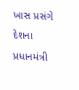ખાસ પ્રસંગે દેશના પ્રધાનમંત્રી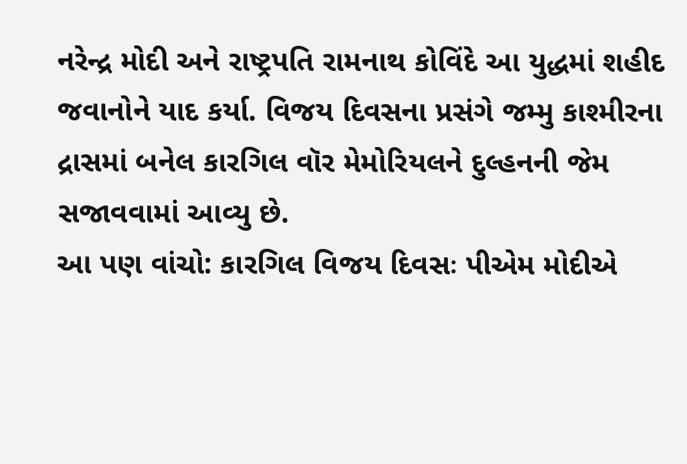નરેન્દ્ર મોદી અને રાષ્ટ્રપતિ રામનાથ કોવિંદે આ યુદ્ધમાં શહીદ જવાનોને યાદ કર્યા. વિજય દિવસના પ્રસંગે જમ્મુ કાશ્મીરના દ્રાસમાં બનેલ કારગિલ વૉર મેમોરિયલને દુલ્હનની જેમ સજાવવામાં આવ્યુ છે.
આ પણ વાંચો: કારગિલ વિજય દિવસઃ પીએમ મોદીએ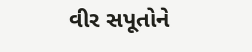વીર સપૂતોને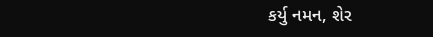કર્યુ નમન, શેર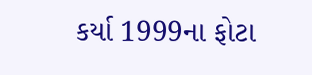કર્યા 1999ના ફોટા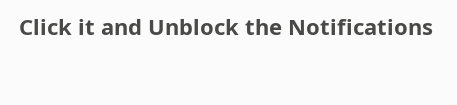Click it and Unblock the Notifications